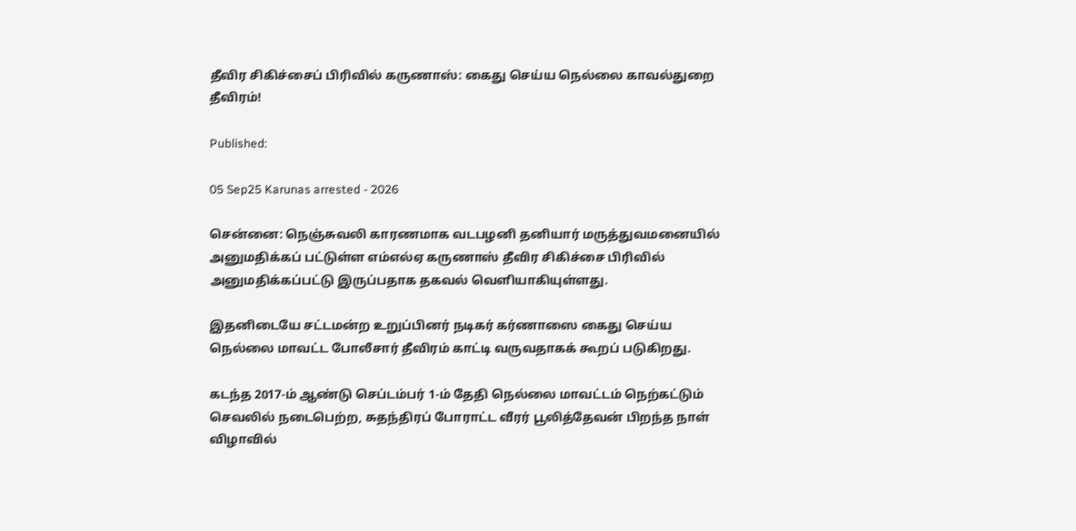தீவிர சிகிச்சைப் பிரிவில் கருணாஸ்: கைது செய்ய நெல்லை காவல்துறை தீவிரம்!

Published:

05 Sep25 Karunas arrested - 2026

சென்னை: நெஞ்சுவலி காரணமாக வடபழனி தனியார் மருத்துவமனையில் அனுமதிக்கப் பட்டுள்ள எம்எல்ஏ கருணாஸ் தீவிர சிகிச்சை பிரிவில் அனுமதிக்கப்பட்டு இருப்பதாக தகவல் வெளியாகியுள்ளது.

இதனிடையே சட்டமன்ற உறுப்பினர் நடிகர் கர்ணாஸை கைது செய்ய நெல்லை மாவட்ட போலீசார் தீவிரம் காட்டி வருவதாகக் கூறப் படுகிறது.

கடந்த 2017-ம் ஆண்டு செப்டம்பர் 1-ம் தேதி நெல்லை மாவட்டம் நெற்கட்டும் செவலில் நடைபெற்ற, சுதந்திரப் போராட்ட வீரர் பூலித்தேவன் பிறந்த நாள் விழாவில்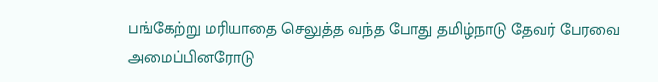பங்கேற்று மரியாதை செலுத்த வந்த போது தமிழ்நாடு தேவர் பேரவை அமைப்பினரோடு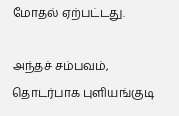மோதல் ஏற்பட்டது.

அந்தச் சம்பவம், தொடர்பாக புளியங்குடி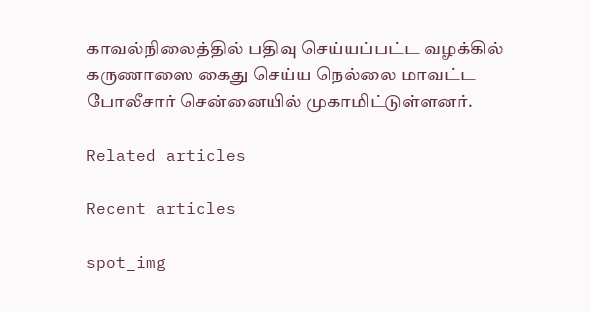காவல்நிலைத்தில் பதிவு செய்யப்பட்ட வழக்கில் கருணாஸை கைது செய்ய நெல்லை மாவட்ட போலீசார் சென்னையில் முகாமிட்டுள்ளனர்.

Related articles

Recent articles

spot_img